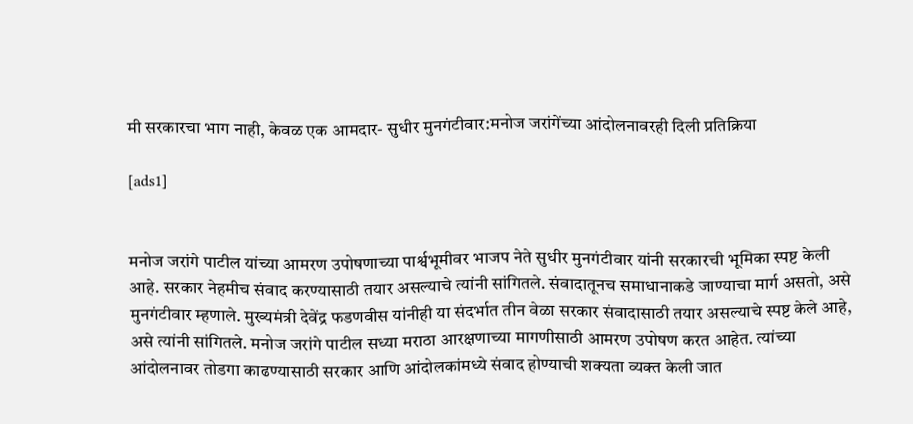मी सरकारचा भाग नाही, केवळ एक आमदार- सुधीर मुनगंटीवार:मनोज जरांगेंच्या आंदोलनावरही दिली प्रतिक्रिया

[ads1]


मनोज जरांगे पाटील यांच्या आमरण उपोषणाच्या पार्श्वभूमीवर भाजप नेते सुधीर मुनगंटीवार यांनी सरकारची भूमिका स्पष्ट केली आहे. सरकार नेहमीच संवाद करण्यासाठी तयार असल्याचे त्यांनी सांगितले. संवादातूनच समाधानाकडे जाण्याचा मार्ग असतो, असे मुनगंटीवार म्हणाले. मुख्यमंत्री देवेंद्र फडणवीस यांनीही या संदर्भात तीन वेळा सरकार संवादासाठी तयार असल्याचे स्पष्ट केले आहे, असे त्यांनी सांगितले. मनोज जरांगे पाटील सध्या मराठा आरक्षणाच्या मागणीसाठी आमरण उपोषण करत आहेत. त्यांच्या आंदोलनावर तोडगा काढण्यासाठी सरकार आणि आंदोलकांमध्ये संवाद होण्याची शक्यता व्यक्त केली जात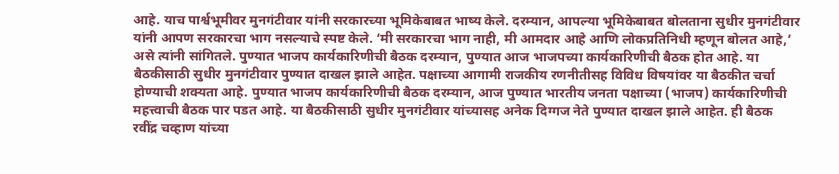आहे. याच पार्श्वभूमीवर मुनगंटीवार यांनी सरकारच्या भूमिकेबाबत भाष्य केले. दरम्यान, आपल्या भूमिकेबाबत बोलताना सुधीर मुनगंटीवार यांनी आपण सरकारचा भाग नसल्याचे स्पष्ट केले. ‘मी सरकारचा भाग नाही, मी आमदार आहे आणि लोकप्रतिनिधी म्हणून बोलत आहे,’ असे त्यांनी सांगितले. पुण्यात भाजप कार्यकारिणीची बैठक दरम्यान, पुण्यात आज भाजपच्या कार्यकारिणीची बैठक होत आहे. या बैठकीसाठी सुधीर मुनगंटीवार पुण्यात दाखल झाले आहेत. पक्षाच्या आगामी राजकीय रणनीतीसह विविध विषयांवर या बैठकीत चर्चा होण्याची शक्यता आहे. पुण्यात भाजप कार्यकारिणीची बैठक दरम्यान, आज पुण्यात भारतीय जनता पक्षाच्या (भाजप) कार्यकारिणीची महत्त्वाची बैठक पार पडत आहे. या बैठकीसाठी सुधीर मुनगंटीवार यांच्यासह अनेक दिग्गज नेते पुण्यात दाखल झाले आहेत. ही बैठक रवींद्र चव्हाण यांच्या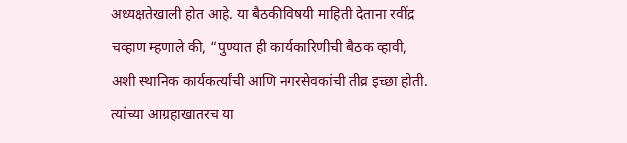अध्यक्षतेखाली होत आहे. या बैठकीविषयी माहिती देताना रवींद्र चव्हाण म्हणाले की, “पुण्यात ही कार्यकारिणीची बैठक व्हावी, अशी स्थानिक कार्यकर्त्यांची आणि नगरसेवकांची तीव्र इच्छा होती. त्यांच्या आग्रहाखातरच या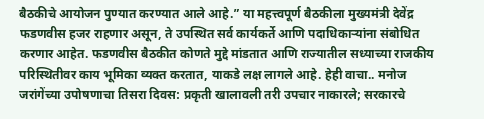बैठकीचे आयोजन पुण्यात करण्यात आले आहे.” या महत्त्वपूर्ण बैठकीला मुख्यमंत्री देवेंद्र फडणवीस हजर राहणार असून, ते उपस्थित सर्व कार्यकर्ते आणि पदाधिकाऱ्यांना संबोधित करणार आहेत. फडणवीस बैठकीत कोणते मुद्दे मांडतात आणि राज्यातील सध्याच्या राजकीय परिस्थितीवर काय भूमिका व्यक्त करतात, याकडे लक्ष लागले आहे. हेही वाचा.. मनोज जरांगेंच्या उपोषणाचा तिसरा दिवस: प्रकृती खालावली तरी उपचार नाकारले; सरकारचे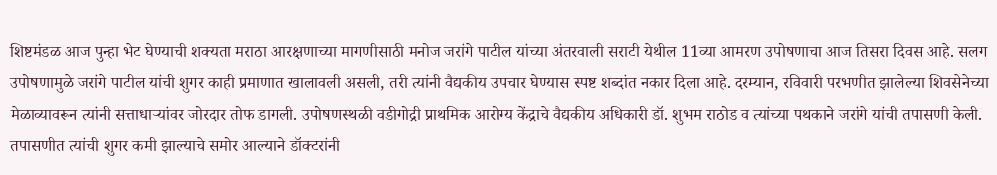शिष्टमंडळ आज पुन्हा भेट घेण्याची शक्यता मराठा आरक्षणाच्या मागणीसाठी मनोज जरांगे पाटील यांच्या अंतरवाली सराटी येथील 11व्या आमरण उपोषणाचा आज तिसरा दिवस आहे. सलग उपोषणामुळे जरांगे पाटील यांची शुगर काही प्रमाणात खालावली असली, तरी त्यांनी वैद्यकीय उपचार घेण्यास स्पष्ट शब्दांत नकार दिला आहे. दरम्यान, रविवारी परभणीत झालेल्या शिवसेनेच्या मेळाव्यावरून त्यांनी सत्ताधाऱ्यांवर जोरदार तोफ डागली. उपोषणस्थळी वडीगोद्री प्राथमिक आरोग्य केंद्राचे वैद्यकीय अधिकारी डॉ. शुभम राठोड व त्यांच्या पथकाने जरांगे यांची तपासणी केली. तपासणीत त्यांची शुगर कमी झाल्याचे समोर आल्याने डॉक्टरांनी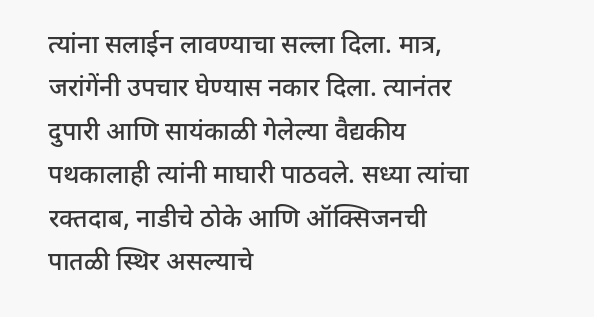त्यांना सलाईन लावण्याचा सल्ला दिला. मात्र, जरांगेंनी उपचार घेण्यास नकार दिला. त्यानंतर दुपारी आणि सायंकाळी गेलेल्या वैद्यकीय पथकालाही त्यांनी माघारी पाठवले. सध्या त्यांचा रक्तदाब, नाडीचे ठोके आणि ऑक्सिजनची पातळी स्थिर असल्याचे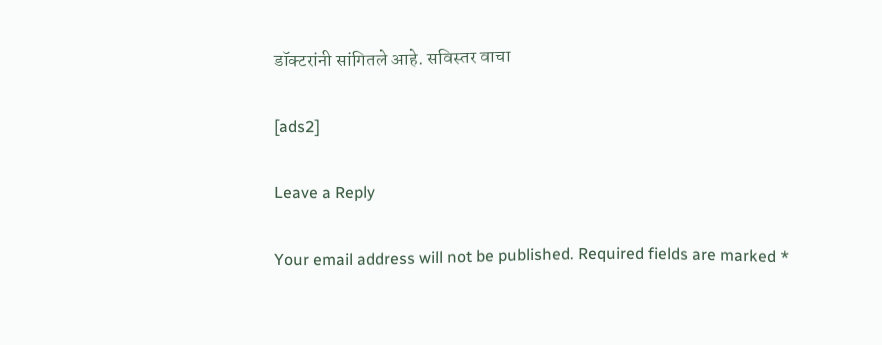डॉक्टरांनी सांगितले आहे. सविस्तर वाचा

[ads2]

Leave a Reply

Your email address will not be published. Required fields are marked *